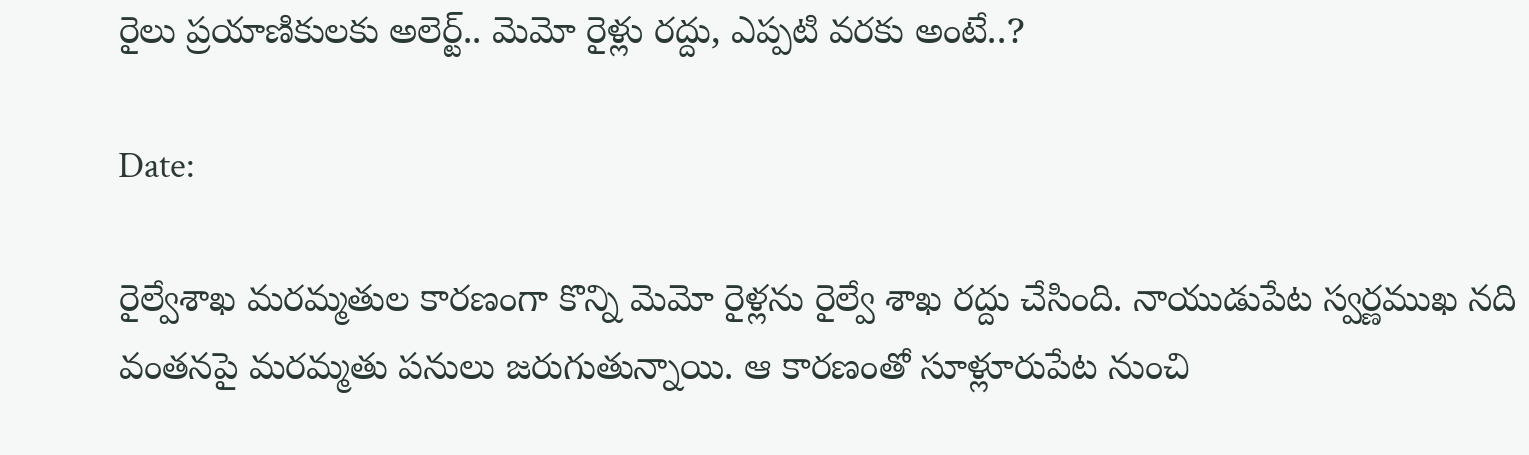రైలు ప్రయాణికులకు అలెర్ట్.. మెమో రైళ్లు రద్దు, ఎప్పటి వరకు అంటే..?

Date:

రైల్వేశాఖ మరమ్మతుల కారణంగా కొన్ని మెమో రైళ్లను రైల్వే శాఖ రద్దు చేసింది. నాయుడుపేట స్వర్ణముఖ నది వంతనపై మరమ్మతు పనులు జరుగుతున్నాయి. ఆ కారణంతో సూళ్లూరుపేట నుంచి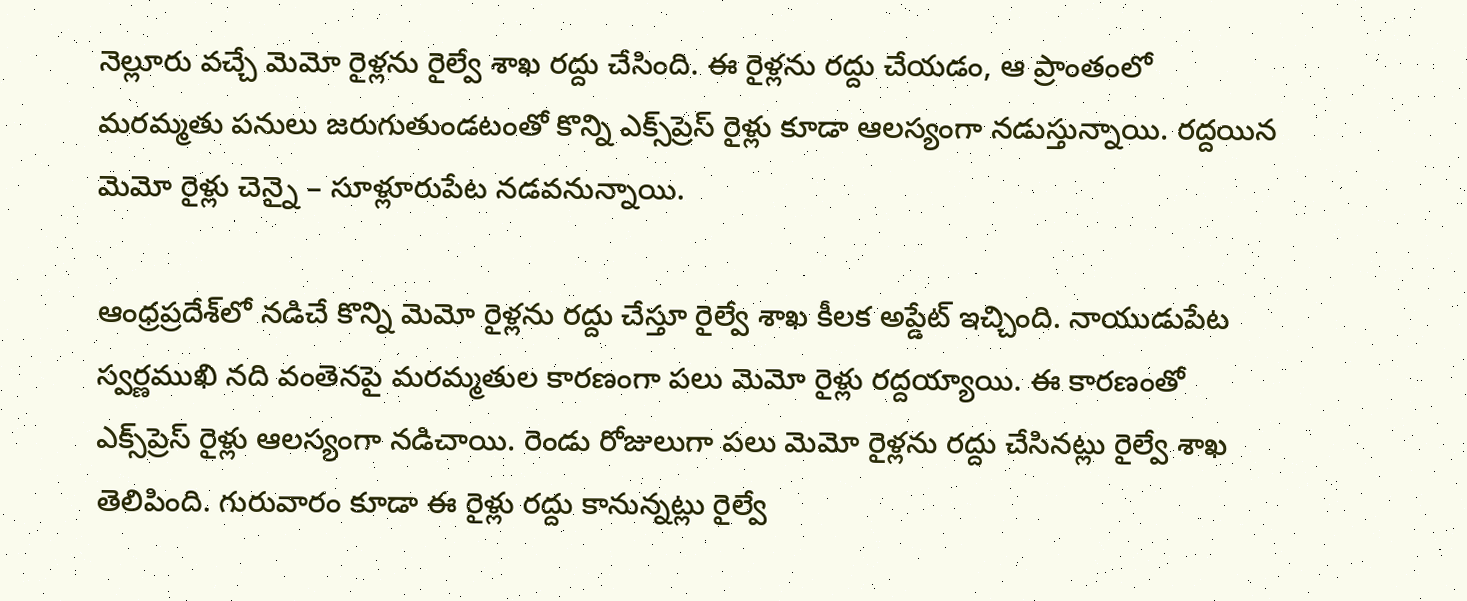నెల్లూరు వచ్చే మెమో రైళ్లను రైల్వే శాఖ రద్దు చేసింది. ఈ రైళ్లను రద్దు చేయడం, ఆ ప్రాంతంలో మరమ్మతు పనులు జరుగుతుండటంతో కొన్ని ఎక్స్‌ప్రెస్ రైళ్లు కూడా ఆలస్యంగా నడుస్తున్నాయి. రద్దయిన మెమో రైళ్లు చెన్నై – సూళ్లూరుపేట నడవనున్నాయి.

ఆంధ్రప్రదేశ్‌లో నడిచే కొన్ని మెమో రైళ్లను రద్దు చేస్తూ రైల్వే శాఖ కీలక అప్డేట్ ఇచ్చింది. నాయుడుపేట స్వర్ణముఖి నది వంతెనపై మరమ్మతుల కారణంగా పలు మెమో రైళ్లు రద్దయ్యాయి. ఈ కారణంతో ఎక్స్‌ప్రెస్ రైళ్లు ఆలస్యంగా నడిచాయి. రెండు రోజులుగా పలు మెమో రైళ్లను రద్దు చేసినట్లు రైల్వే శాఖ తెలిపింది. గురువారం కూడా ఈ రైళ్లు రద్దు కానున్నట్లు రైల్వే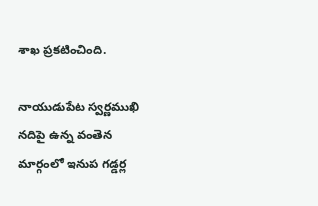శాఖ ప్రకటించింది.

నాయుడుపేట స్వర్ణముఖి నదిపై ఉన్న వంతెన మార్గంలో ఇనుప గడ్డర్ల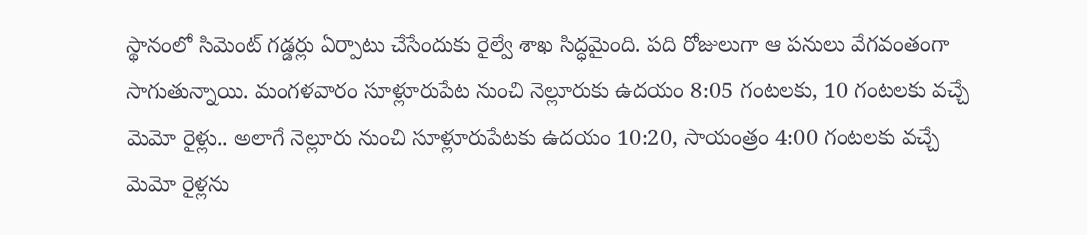స్థానంలో సిమెంట్ గడ్డర్లు ఏర్పాటు చేసేందుకు రైల్వే శాఖ సిద్ధమైంది. పది రోజులుగా ఆ పనులు వేగవంతంగా సాగుతున్నాయి. మంగళవారం సూళ్లూరుపేట నుంచి నెల్లూరుకు ఉదయం 8:05 గంటలకు, 10 గంటలకు వచ్చే మెమో రైళ్లు.. అలాగే నెల్లూరు నుంచి సూళ్లూరుపేటకు ఉదయం 10:20, సాయంత్రం 4:00 గంటలకు వచ్చే మెమో రైళ్లను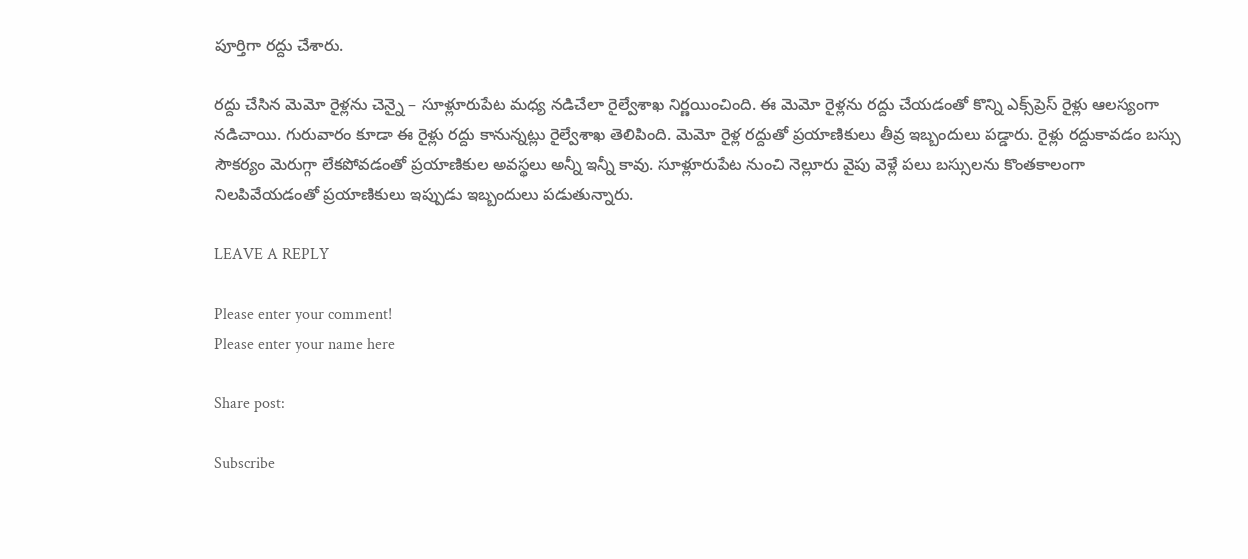పూర్తిగా రద్దు చేశారు.

రద్దు చేసిన మెమో రైళ్లను చెన్నై – సూళ్లూరుపేట మధ్య నడిచేలా రైల్వేశాఖ నిర్ణయించింది. ఈ మెమో రైళ్లను రద్దు చేయడంతో కొన్ని ఎక్స్‌ప్రెస్ రైళ్లు ఆలస్యంగా నడిచాయి. గురువారం కూడా ఈ రైళ్లు రద్దు కానున్నట్లు రైల్వేశాఖ తెలిపింది. మెమో రైళ్ల రద్దుతో ప్రయాణికులు తీవ్ర ఇబ్బందులు పడ్డారు. రైళ్లు రద్దుకావడం బస్సు సౌకర్యం మెరుగ్గా లేకపోవడంతో ప్రయాణికుల అవస్థలు అన్నీ ఇన్నీ కావు. సూళ్లూరుపేట నుంచి నెల్లూరు వైపు వెళ్లే పలు బస్సులను కొంతకాలంగా నిలపివేయడంతో ప్రయాణికులు ఇప్పుడు ఇబ్బందులు పడుతున్నారు.

LEAVE A REPLY

Please enter your comment!
Please enter your name here

Share post:

Subscribe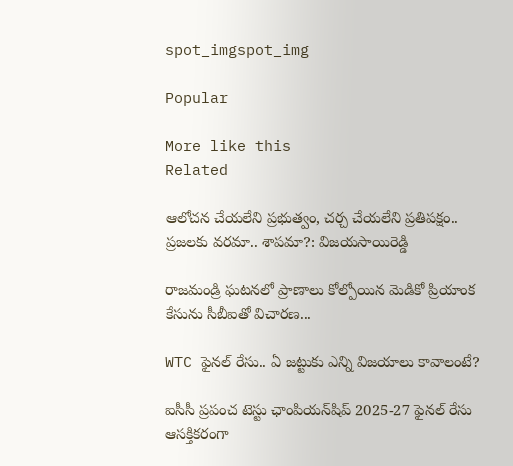spot_imgspot_img

Popular

More like this
Related

ఆలోచన చేయలేని ప్రభుత్వం, చర్చ చేయలేని ప్రతిపక్షం.. ప్రజలకు వరమా.. శాపమా?: విజయసాయిరెడ్డి

రాజమండ్రి ఘటనలో ప్రాణాలు కోల్పోయిన మెడికో ప్రియాంక కేసును సీబీఐతో విచారణ...

WTC ఫైనల్ రేసు.. ఏ జట్టుకు ఎన్ని విజయాలు కావాలంటే?

ఐసీసీ ప్రపంచ టెస్టు ఛాంపియన్‌షిప్ 2025-27 ఫైనల్ రేసు ఆసక్తికరంగా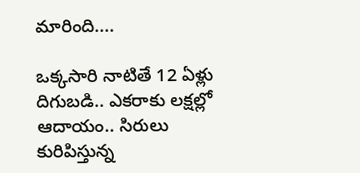మారింది....

ఒక్కసారి నాటితే 12 ఏళ్లు దిగుబడి.. ఎకరాకు లక్షల్లో ఆదాయం.. సిరులు కురిపిస్తున్న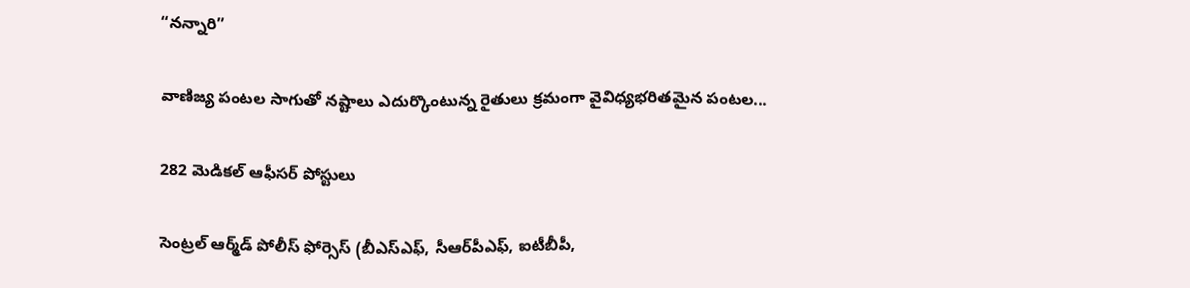“నన్నారి”

వాణిజ్య పంటల సాగుతో నష్టాలు ఎదుర్కొంటున్న రైతులు క్రమంగా వైవిధ్యభరితమైన పంటల...

282 మెడికల్‌ ఆఫీసర్‌ పోస్టులు

సెంట్రల్‌ ఆర్మ్‌డ్‌ పోలీస్‌ ఫోర్సెస్‌ (బీఎస్‌ఎఫ్‌, సీఆర్‌పీఎఫ్‌, ఐటీబీపీ,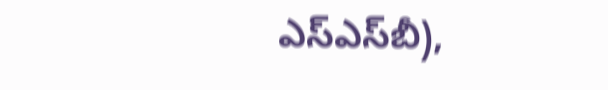ఎస్‌ఎస్‌బీ),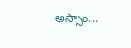అస్సాం...